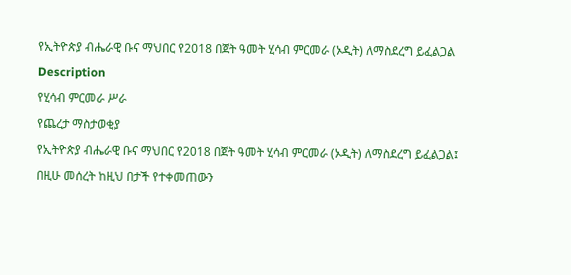የኢትዮጵያ ብሔራዊ ቡና ማህበር የ2018 በጀት ዓመት ሂሳብ ምርመራ (ኦዲት) ለማስደረግ ይፈልጋል
Description
የሂሳብ ምርመራ ሥራ
የጨረታ ማስታወቂያ
የኢትዮጵያ ብሔራዊ ቡና ማህበር የ2018 በጀት ዓመት ሂሳብ ምርመራ (ኦዲት) ለማስደረግ ይፈልጋል፤
በዚሁ መሰረት ከዚህ በታች የተቀመጠውን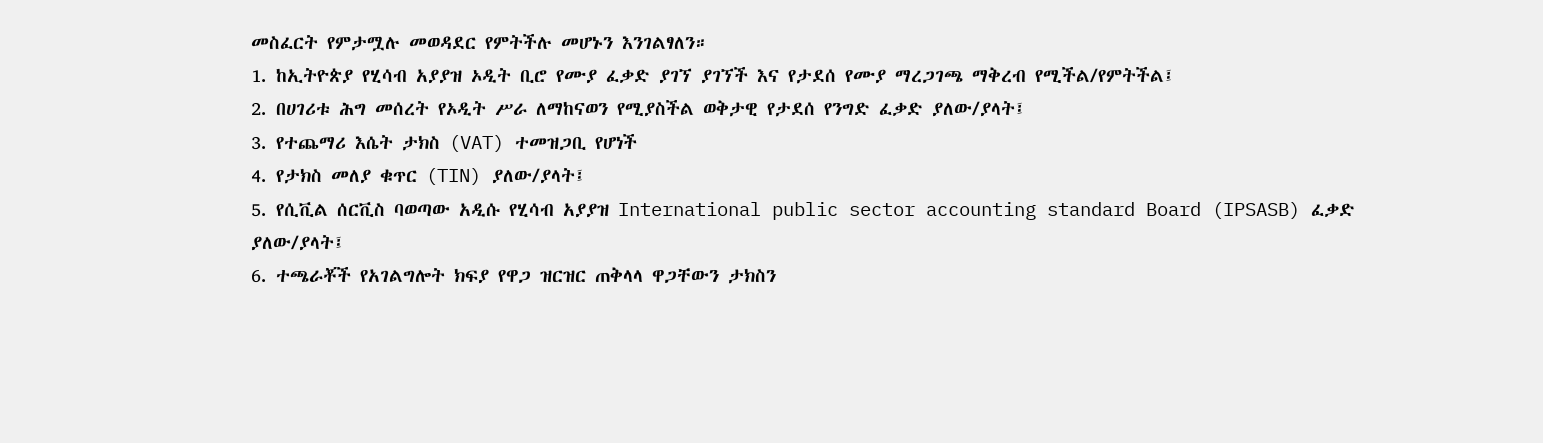መስፈርት የምታሟሉ መወዳደር የምትችሉ መሆኑን እንገልፃለን።
1. ከኢትዮጵያ የሂሳብ አያያዝ ኦዲት ቢሮ የሙያ ፈቃድ ያገኘ ያገኘች እና የታደሰ የሙያ ማረጋገጫ ማቅረብ የሚችል/የምትችል፤
2. በሀገሪቱ ሕግ መሰረት የኦዲት ሥራ ለማከናወን የሚያስችል ወቅታዊ የታደሰ የንግድ ፈቃድ ያለው/ያላት፤
3. የተጨማሪ እሴት ታክስ (VAT) ተመዝጋቢ የሆነች
4. የታክስ መለያ ቁጥር (TIN) ያለው/ያላት፤
5. የሲቪል ሰርቪስ ባወጣው አዲሱ የሂሳብ አያያዝ International public sector accounting standard Board (IPSASB) ፈቃድ ያለው/ያላት፤
6. ተጫራቾች የአገልግሎት ክፍያ የዋጋ ዝርዝር ጠቅላላ ዋጋቸውን ታክስን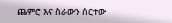ጨምሮ እና ስራውን ሰርተው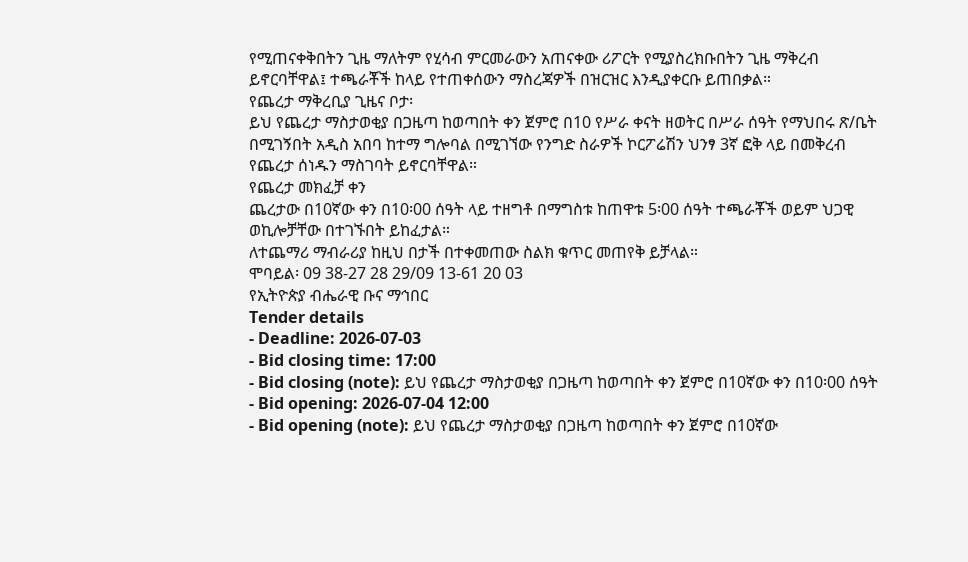የሚጠናቀቅበትን ጊዜ ማለትም የሂሳብ ምርመራውን አጠናቀው ሪፖርት የሚያስረክቡበትን ጊዜ ማቅረብ ይኖርባቸዋል፤ ተጫራቾች ከላይ የተጠቀሰውን ማስረጃዎች በዝርዝር እንዲያቀርቡ ይጠበቃል።
የጨረታ ማቅረቢያ ጊዜና ቦታ፡
ይህ የጨረታ ማስታወቂያ በጋዜጣ ከወጣበት ቀን ጀምሮ በ10 የሥራ ቀናት ዘወትር በሥራ ሰዓት የማህበሩ ጽ/ቤት በሚገኝበት አዲስ አበባ ከተማ ግሎባል በሚገኘው የንግድ ስራዎች ኮርፖሬሽን ህንፃ 3ኛ ፎቅ ላይ በመቅረብ የጨረታ ሰነዱን ማስገባት ይኖርባቸዋል።
የጨረታ መክፈቻ ቀን
ጨረታው በ10ኛው ቀን በ10፡00 ሰዓት ላይ ተዘግቶ በማግስቱ ከጠዋቱ 5፡00 ሰዓት ተጫራቾች ወይም ህጋዊ ወኪሎቻቸው በተገኙበት ይከፈታል።
ለተጨማሪ ማብራሪያ ከዚህ በታች በተቀመጠው ስልክ ቁጥር መጠየቅ ይቻላል።
ሞባይል፡ 09 38-27 28 29/09 13-61 20 03
የኢትዮጵያ ብሔራዊ ቡና ማኅበር
Tender details
- Deadline: 2026-07-03
- Bid closing time: 17:00
- Bid closing (note): ይህ የጨረታ ማስታወቂያ በጋዜጣ ከወጣበት ቀን ጀምሮ በ10ኛው ቀን በ10፡00 ሰዓት
- Bid opening: 2026-07-04 12:00
- Bid opening (note): ይህ የጨረታ ማስታወቂያ በጋዜጣ ከወጣበት ቀን ጀምሮ በ10ኛው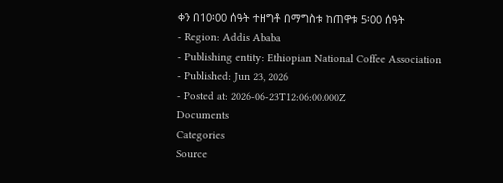ቀን በ10፡00 ሰዓት ተዘግቶ በማግስቱ ከጠዋቱ 5፡00 ሰዓት
- Region: Addis Ababa
- Publishing entity: Ethiopian National Coffee Association
- Published: Jun 23, 2026
- Posted at: 2026-06-23T12:06:00.000Z
Documents
Categories
Source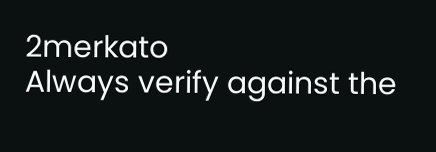2merkato
Always verify against the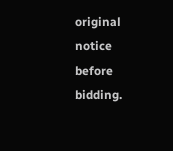original notice before bidding.